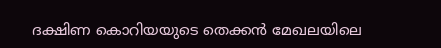ദക്ഷിണ കൊറിയയുടെ തെക്കൻ മേഖലയിലെ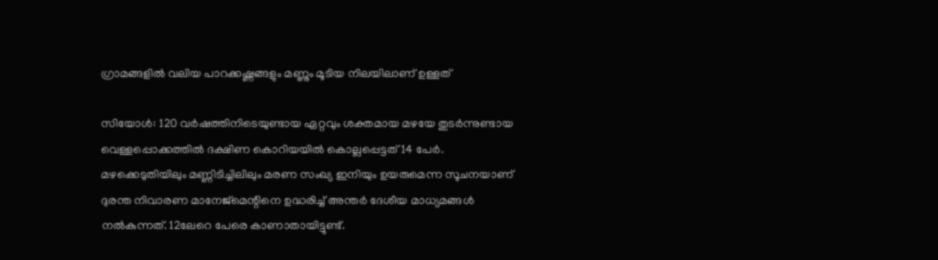ഗ്രാമങ്ങളിൽ വലിയ പാറക്കഷ്ണങ്ങളും മണ്ണും മൂടിയ നിലയിലാണ് ഉള്ളത്

സിയോൾ: 120 വ‍ർഷത്തിനിടെയുണ്ടായ ഏറ്റവും ശക്തമായ മഴയേ തുടർന്നുണ്ടായ വെള്ളപ്പൊക്കത്തിൽ ദക്ഷിണ കൊറിയയിൽ കൊല്ലപ്പെട്ടത് 14 പേർ. മഴക്കെടുതിയിലും മണ്ണിടിച്ചിലിലും മരണ സംഖ്യ ഇനിയും ഉയരുമെന്ന സൂചനയാണ് ദുരന്ത നിവാരണ മാനേജ്മെന്റിനെ ഉദ്ധരിച്ച് അന്തർ ദേശീയ മാധ്യമങ്ങൾ നൽകുന്നത്. 12ലേറെ പേരെ കാണാതായിട്ടുണ്ട്.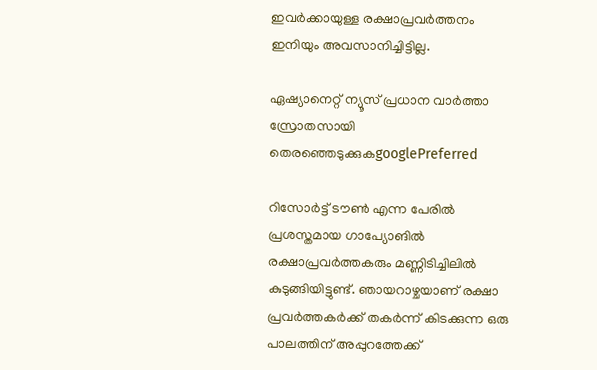ഇവർക്കായുള്ള രക്ഷാപ്രവർത്തനം ഇനിയും അവസാനിച്ചിട്ടില്ല.

ഏഷ്യാനെറ്റ് ന്യൂസ് പ്രധാന വാർത്താ സ്രോതസായി തെരഞ്ഞെടുക്കുകgooglePreferred

റിസോർട്ട് ടൗൺ എന്ന പേരിൽ പ്രശസ്തമായ ഗാപ്യോങിൽ രക്ഷാപ്രവർത്തകരും മണ്ണിടിച്ചിലിൽ കുടുങ്ങിയിട്ടുണ്ട്. ഞായറാഴ്ചയാണ് രക്ഷാ പ്രവ‍ർത്തകർക്ക് തകർന്ന് കിടക്കുന്ന ഒരു പാലത്തിന് അപ്പുറത്തേക്ക്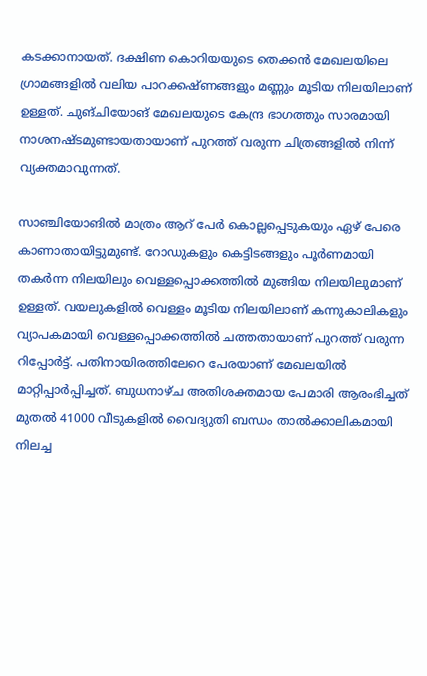കടക്കാനായത്. ദക്ഷിണ കൊറിയയുടെ തെക്കൻ മേഖലയിലെ ഗ്രാമങ്ങളിൽ വലിയ പാറക്കഷ്ണങ്ങളും മണ്ണും മൂടിയ നിലയിലാണ് ഉള്ളത്. ചുങ്‌ചിയോങ് മേഖലയുടെ കേന്ദ്ര ഭാഗത്തും സാരമായി നാശനഷ്ടമുണ്ടായതായാണ് പുറത്ത് വരുന്ന ചിത്രങ്ങളിൽ നിന്ന് വ്യക്തമാവുന്നത്.

സാഞ്ചിയോങിൽ മാത്രം ആറ് പേർ കൊല്ലപ്പെടുകയും ഏഴ് പേരെ കാണാതായിട്ടുമുണ്ട്. റോഡുകളും കെട്ടിടങ്ങളും പൂർണമായി തകർന്ന നിലയിലും വെള്ളപ്പൊക്കത്തിൽ മുങ്ങിയ നിലയിലുമാണ് ഉള്ളത്. വയലുകളിൽ വെള്ളം മൂടിയ നിലയിലാണ് കന്നുകാലികളും വ്യാപകമായി വെള്ളപ്പൊക്കത്തിൽ ചത്തതായാണ് പുറത്ത് വരുന്ന റിപ്പോ‍ർട്ട്. പതിനായിരത്തിലേറെ പേരയാണ് മേഖലയിൽ മാറ്റിപ്പാർപ്പിച്ചത്. ബുധനാഴ്ച അതിശക്തമായ പേമാരി ആരംഭിച്ചത് മുതൽ 41000 വീടുകളിൽ വൈദ്യുതി ബന്ധം താൽക്കാലികമായി നിലച്ച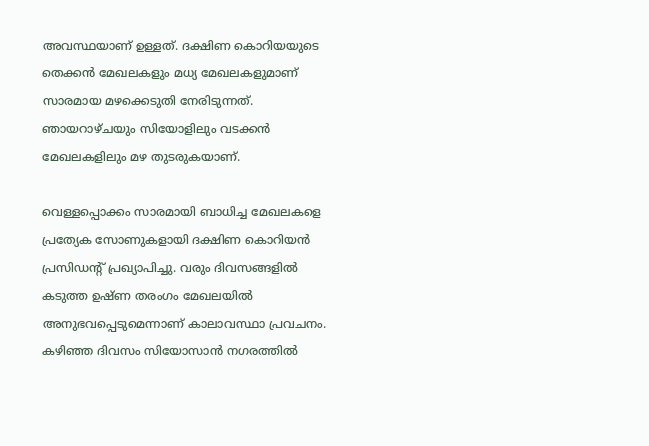അവസ്ഥയാണ് ഉള്ളത്. ദക്ഷിണ കൊറിയയുടെ തെക്കൻ മേഖലകളും മധ്യ മേഖലകളുമാണ് സാരമായ മഴക്കെടുതി നേരിടുന്നത്. ഞായറാഴ്ചയും സിയോളിലും വടക്കൻ മേഖലകളിലും മഴ തുടരുകയാണ്.

വെള്ളപ്പൊക്കം സാരമായി ബാധിച്ച മേഖലകളെ പ്രത്യേക സോണുകളായി ദക്ഷിണ കൊറിയൻ പ്രസിഡന്റ് പ്രഖ്യാപിച്ചു. വരും ദിവസങ്ങളിൽ കടുത്ത ഉഷ്ണ തരംഗം മേഖലയിൽ അനുഭവപ്പെടുമെന്നാണ് കാലാവസ്ഥാ പ്രവചനം. കഴിഞ്ഞ ദിവസം സിയോസാൻ നഗരത്തിൽ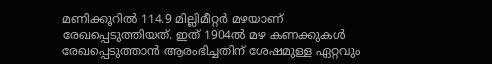മണിക്കൂറിൽ 114.9 മില്ലിമീറ്റർ മഴയാണ് രേഖപ്പെടുത്തിയത്. ഇത് 1904ൽ മഴ കണക്കുകൾ രേഖപ്പെടുത്താൻ ആരംഭിച്ചതിന് ശേഷമുള്ള ഏറ്റവും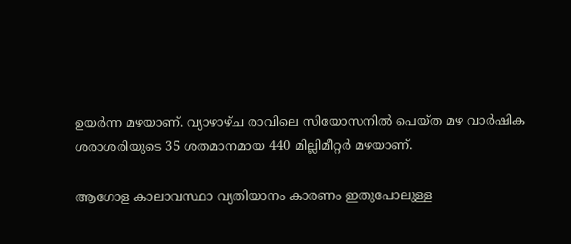ഉയ‍ർന്ന മഴയാണ്. വ്യാഴാഴ്ച രാവിലെ സിയോസനിൽ പെയ്ത മഴ വാർഷിക ശരാശരിയുടെ 35 ശതമാനമായ 440 മില്ലിമീറ്റർ മഴയാണ്.

ആഗോള കാലാവസ്ഥാ വ്യതിയാനം കാരണം ഇതുപോലുള്ള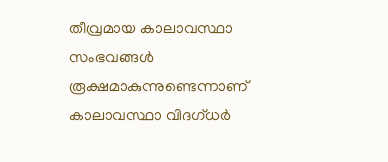തീവ്രമായ കാലാവസ്ഥാ സംഭവങ്ങൾ രൂക്ഷമാകുന്നുണ്ടെന്നാണ് കാലാവസ്ഥാ വിദഗ്ധർ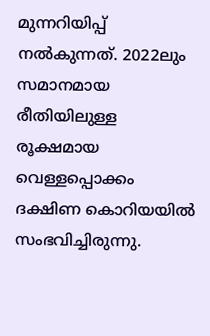മുന്നറിയിപ്പ് നൽകുന്നത്. 2022ലും സമാനമായ രീതിയിലുള്ള രൂക്ഷമായ വെള്ളപ്പൊക്കം ദക്ഷിണ കൊറിയയിൽ സംഭവിച്ചിരുന്നു.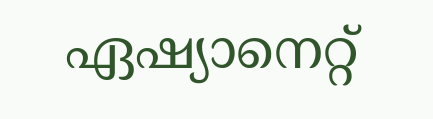ഏഷ്യാനെറ്റ്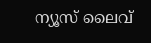ന്യൂസ് ലൈവ്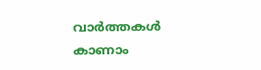വാർത്തകൾ കാണാം